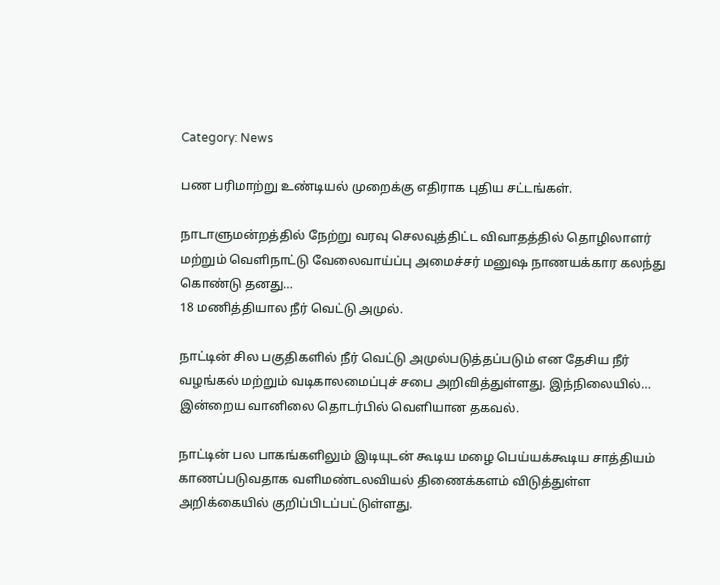Category: News

பண பரிமாற்று உண்டியல் முறைக்கு எதிராக புதிய சட்டங்கள்.

நாடாளுமன்றத்தில் நேற்று வரவு செலவுத்திட்ட விவாதத்தில் தொழிலாளர் மற்றும் வெளிநாட்டு வேலைவாய்ப்பு அமைச்சர் மனுஷ நாணயக்கார கலந்து கொண்டு தனது…
18 மணித்தியால நீர் வெட்டு அமுல்.

நாட்டின் சில பகுதிகளில் நீர் வெட்டு அமுல்படுத்தப்படும் என தேசிய நீர் வழங்கல் மற்றும் வடிகாலமைப்புச் சபை அறிவித்துள்ளது. இந்நிலையில்…
இன்றைய வானிலை தொடர்பில் வெளியான தகவல்.

நாட்டின் பல பாகங்களிலும் இடியுடன் கூடிய மழை பெய்யக்கூடிய சாத்தியம் காணப்படுவதாக வளிமண்டலவியல் திணைக்களம் விடுத்துள்ள அறிக்கையில் குறிப்பிடப்பட்டுள்ளது.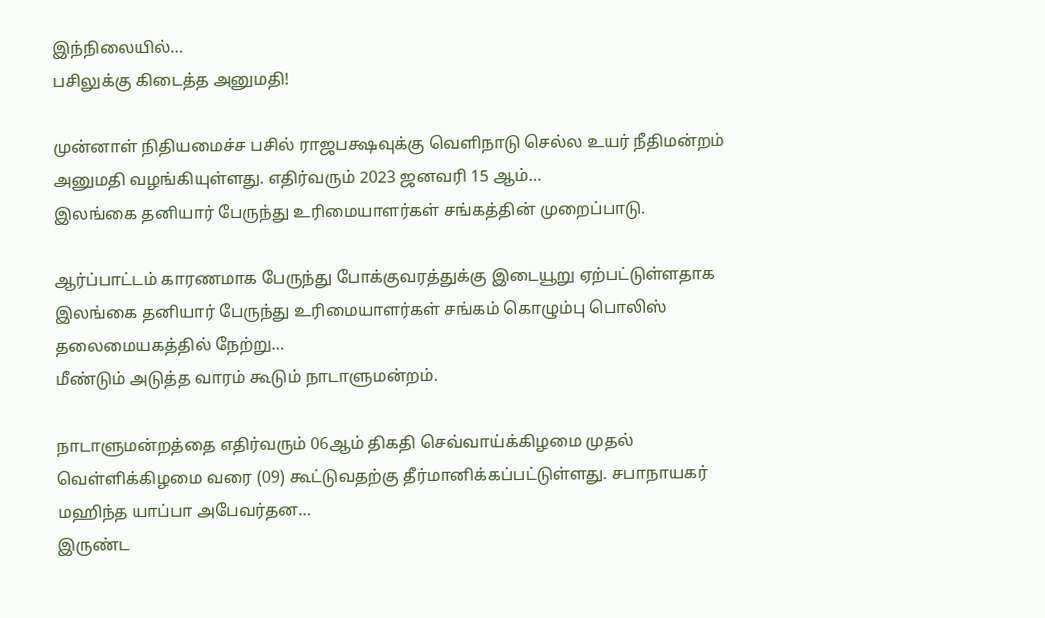இந்நிலையில்…
பசிலுக்கு கிடைத்த அனுமதி!

முன்னாள் நிதியமைச்ச பசில் ராஜபக்ஷவுக்கு வெளிநாடு செல்ல உயர் நீதிமன்றம் அனுமதி வழங்கியுள்ளது. எதிர்வரும் 2023 ஜனவரி 15 ஆம்…
இலங்கை தனியார் பேருந்து உரிமையாளர்கள் சங்கத்தின் முறைப்பாடு.

ஆர்ப்பாட்டம் காரணமாக பேருந்து போக்குவரத்துக்கு இடையூறு ஏற்பட்டுள்ளதாக இலங்கை தனியார் பேருந்து உரிமையாளர்கள் சங்கம் கொழும்பு பொலிஸ் தலைமையகத்தில் நேற்று…
மீண்டும் அடுத்த வாரம் கூடும் நாடாளுமன்றம்.

நாடாளுமன்றத்தை எதிர்வரும் 06ஆம் திகதி செவ்வாய்க்கிழமை முதல் வெள்ளிக்கிழமை வரை (09) கூட்டுவதற்கு தீர்மானிக்கப்பட்டுள்ளது. சபாநாயகர் மஹிந்த யாப்பா அபேவர்தன…
இருண்ட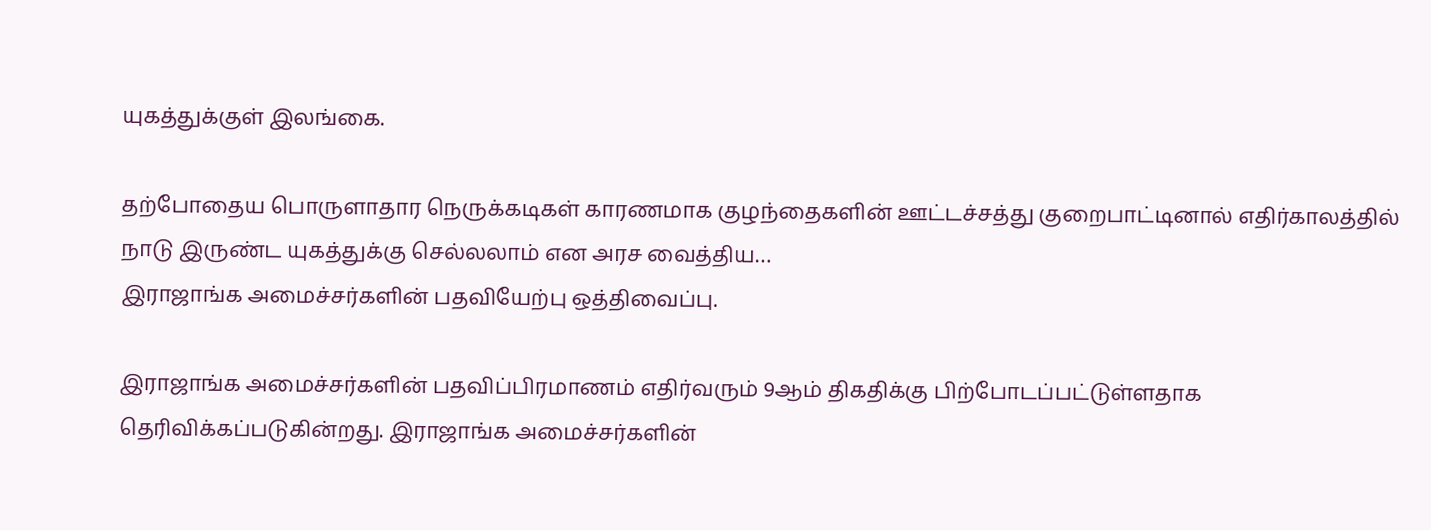யுகத்துக்குள் இலங்கை.

தற்போதைய பொருளாதார நெருக்கடிகள் காரணமாக குழந்தைகளின் ஊட்டச்சத்து குறைபாட்டினால் எதிர்காலத்தில் நாடு இருண்ட யுகத்துக்கு செல்லலாம் என அரச வைத்திய…
இராஜாங்க அமைச்சர்களின் பதவியேற்பு ஒத்திவைப்பு.

இராஜாங்க அமைச்சர்களின் பதவிப்பிரமாணம் எதிர்வரும் 9ஆம் திகதிக்கு பிற்போடப்பட்டுள்ளதாக தெரிவிக்கப்படுகின்றது. இராஜாங்க அமைச்சர்களின்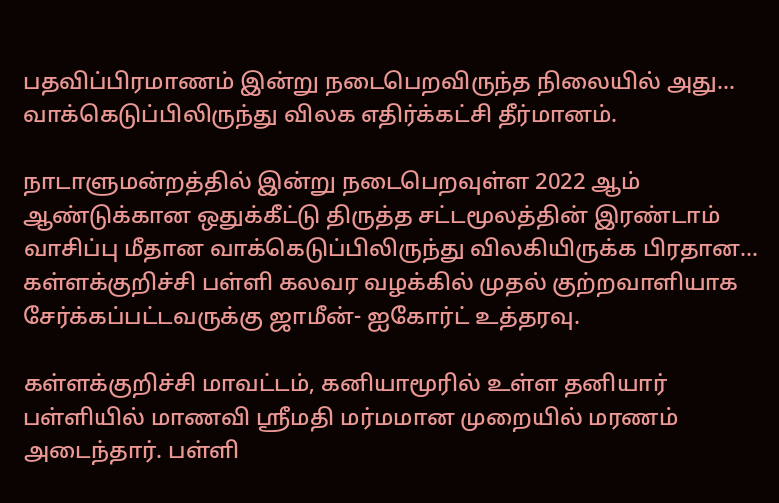பதவிப்பிரமாணம் இன்று நடைபெறவிருந்த நிலையில் அது…
வாக்கெடுப்பிலிருந்து விலக எதிர்க்கட்சி தீர்மானம்.

நாடாளுமன்றத்தில் இன்று நடைபெறவுள்ள 2022 ஆம் ஆண்டுக்கான ஒதுக்கீட்டு திருத்த சட்டமூலத்தின் இரண்டாம் வாசிப்பு மீதான வாக்கெடுப்பிலிருந்து விலகியிருக்க பிரதான…
கள்ளக்குறிச்சி பள்ளி கலவர வழக்கில் முதல் குற்றவாளியாக சேர்க்கப்பட்டவருக்கு ஜாமீன்- ஐகோர்ட் உத்தரவு.

கள்ளக்குறிச்சி மாவட்டம், கனியாமூரில் உள்ள தனியார் பள்ளியில் மாணவி ஸ்ரீமதி மர்மமான முறையில் மரணம் அடைந்தார். பள்ளி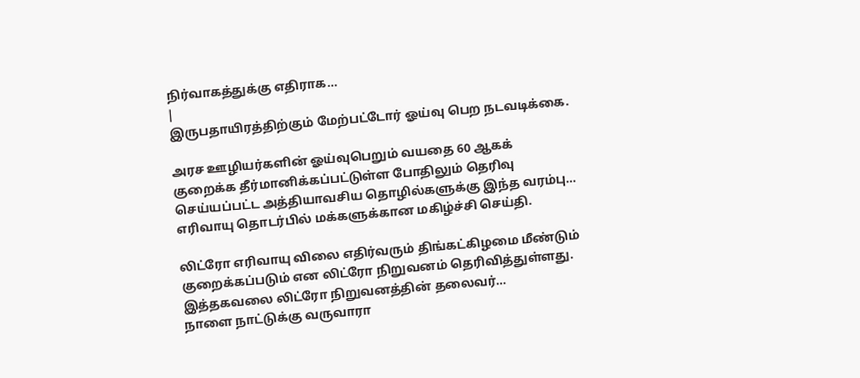நிர்வாகத்துக்கு எதிராக…
|
இருபதாயிரத்திற்கும் மேற்பட்டோர் ஓய்வு பெற நடவடிக்கை.

அரச ஊழியர்களின் ஓய்வுபெறும் வயதை 60 ஆகக் குறைக்க தீர்மானிக்கப்பட்டுள்ள போதிலும் தெரிவு செய்யப்பட்ட அத்தியாவசிய தொழில்களுக்கு இந்த வரம்பு…
எரிவாயு தொடர்பில் மக்களுக்கான மகிழ்ச்சி செய்தி.

லிட்ரோ எரிவாயு விலை எதிர்வரும் திங்கட்கிழமை மீண்டும் குறைக்கப்படும் என லிட்ரோ நிறுவனம் தெரிவித்துள்ளது. இத்தகவலை லிட்ரோ நிறுவனத்தின் தலைவர்…
நாளை நாட்டுக்கு வருவாரா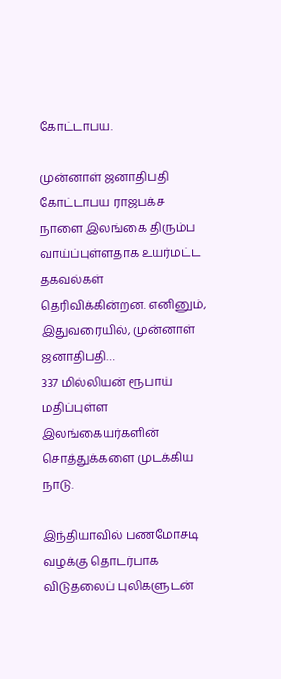கோட்டாபய.

முன்னாள் ஜனாதிபதி கோட்டாபய ராஜபக்ச நாளை இலங்கை திரும்ப வாய்ப்புள்ளதாக உயர்மட்ட தகவல்கள் தெரிவிக்கின்றன. எனினும், இதுவரையில், முன்னாள் ஜனாதிபதி…
337 மில்லியன் ரூபாய் மதிப்புள்ள இலங்கையர்களின் சொத்துக்களை முடக்கிய நாடு.

இந்தியாவில் பணமோசடி வழக்கு தொடர்பாக விடுதலைப் புலிகளுடன்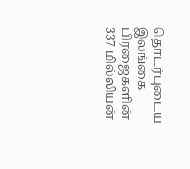தொடர்புடைய இலங்கை பிரஜைகளின் 337 மில்லியன்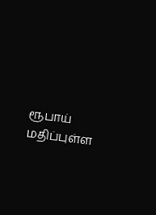ரூபாய் மதிப்புள்ள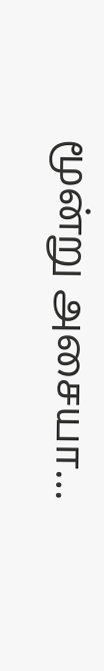மூன்று அசையா…